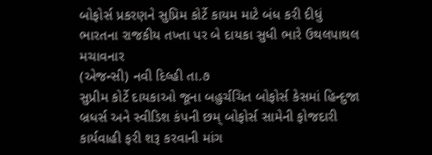બોફોર્સ પ્રકરણને સુપ્રિમ કોર્ટે કાયમ માટે બંધ કરી દીધું
ભારતના રાજકીય તખ્તા પર બે દાયકા સુધી ભારે ઉથલપાથલ મચાવનાર
(એજન્સી) નવી દિલ્હી તા.૭
સુપ્રીમ કોર્ટે દાયકાઓ જૂના બહુર્ચચિત બોફોર્સ કેસમાં હિન્દુજા બ્રધર્સ અને સ્વીડિશ કંપની છમ્ બોફોર્સ સામેની ફોજદારી કાર્યવાહી ફરી શરૂ કરવાની માંગ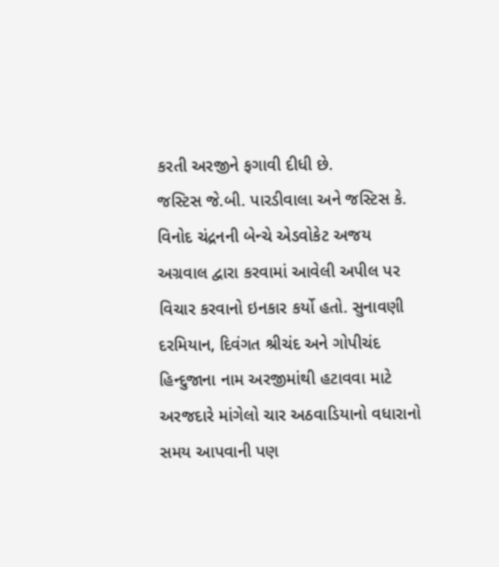કરતી અરજીને ફગાવી દીધી છે.
જસ્ટિસ જે.બી. પારડીવાલા અને જસ્ટિસ કે. વિનોદ ચંદ્રનની બેન્ચે એડવોકેટ અજય અગ્રવાલ દ્વારા કરવામાં આવેલી અપીલ પર વિચાર કરવાનો ઇનકાર કર્યો હતો. સુનાવણી દરમિયાન, દિવંગત શ્રીચંદ અને ગોપીચંદ હિન્દુજાના નામ અરજીમાંથી હટાવવા માટે અરજદારે માંગેલો ચાર અઠવાડિયાનો વધારાનો સમય આપવાની પણ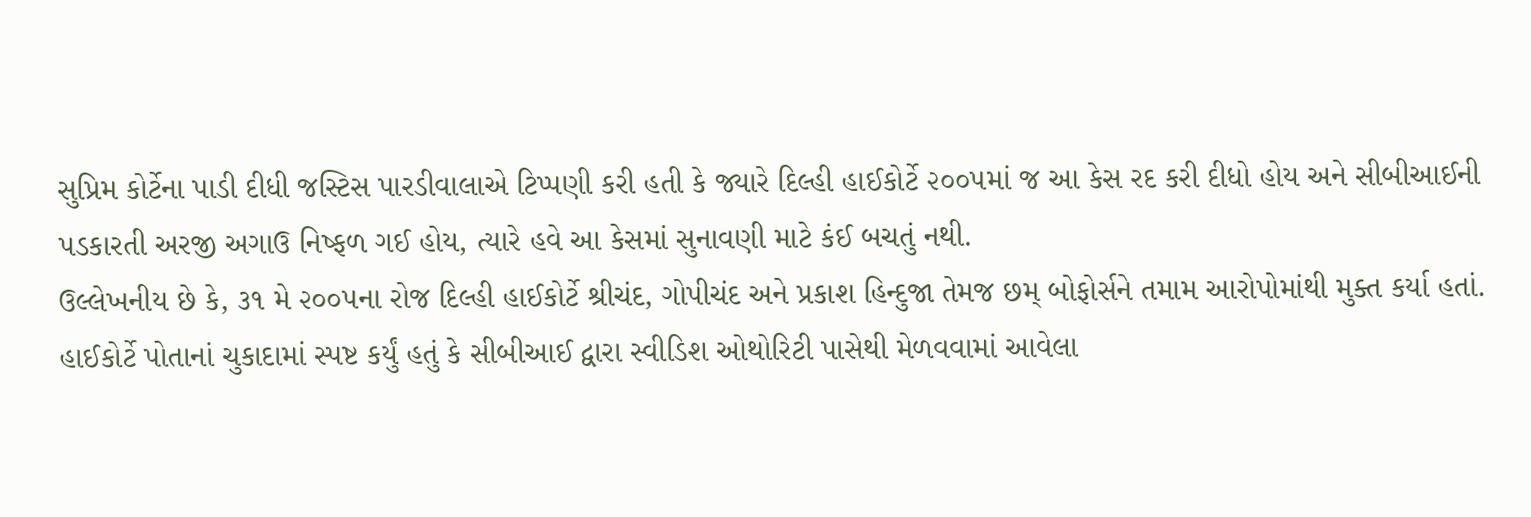સુપ્રિમ કોર્ટેના પાડી દીધી જસ્ટિસ પારડીવાલાએ ટિપ્પણી કરી હતી કે જ્યારે દિલ્હી હાઈકોર્ટે ૨૦૦૫માં જ આ કેસ રદ કરી દીધો હોય અને સીબીઆઈની પડકારતી અરજી અગાઉ નિષ્ફળ ગઈ હોય, ત્યારે હવે આ કેસમાં સુનાવણી માટે કંઈ બચતું નથી.
ઉલ્લેખનીય છે કે, ૩૧ મે ૨૦૦૫ના રોજ દિલ્હી હાઈકોર્ટે શ્રીચંદ, ગોપીચંદ અને પ્રકાશ હિન્દુજા તેમજ છમ્ બોફોર્સને તમામ આરોપોમાંથી મુક્ત કર્યા હતાં. હાઈકોર્ટે પોતાનાં ચુકાદામાં સ્પષ્ટ કર્યું હતું કે સીબીઆઈ દ્વારા સ્વીડિશ ઓથોરિટી પાસેથી મેળવવામાં આવેલા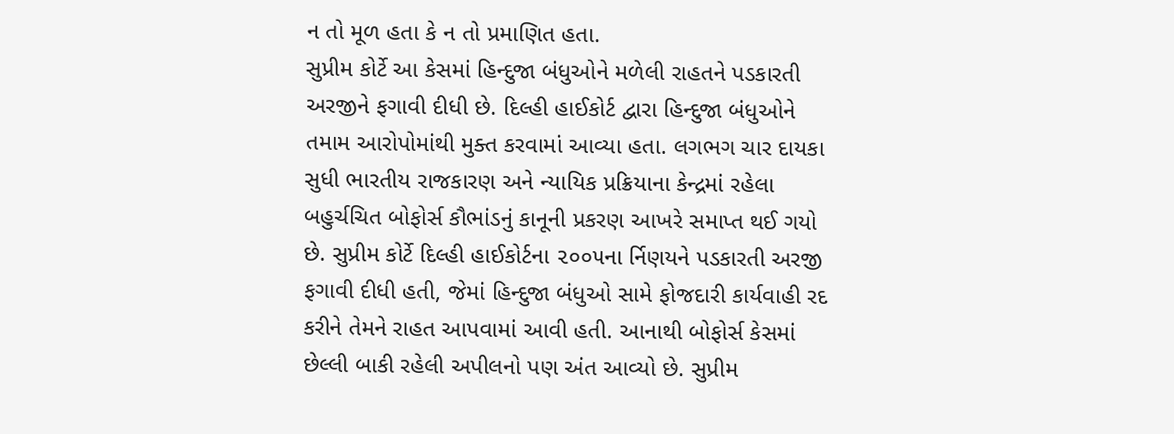ન તો મૂળ હતા કે ન તો પ્રમાણિત હતા.
સુપ્રીમ કોર્ટે આ કેસમાં હિન્દુજા બંધુઓને મળેલી રાહતને પડકારતી અરજીને ફગાવી દીધી છે. દિલ્હી હાઈકોર્ટ દ્વારા હિન્દુજા બંધુઓને તમામ આરોપોમાંથી મુક્ત કરવામાં આવ્યા હતા. લગભગ ચાર દાયકા સુધી ભારતીય રાજકારણ અને ન્યાયિક પ્રક્રિયાના કેન્દ્રમાં રહેલા બહુર્ચચિત બોફોર્સ કૌભાંડનું કાનૂની પ્રકરણ આખરે સમાપ્ત થઈ ગયો છે. સુપ્રીમ કોર્ટે દિલ્હી હાઈકોર્ટના ૨૦૦૫ના ર્નિણયને પડકારતી અરજી ફગાવી દીધી હતી, જેમાં હિન્દુજા બંધુઓ સામે ફોજદારી કાર્યવાહી રદ કરીને તેમને રાહત આપવામાં આવી હતી. આનાથી બોફોર્સ કેસમાં છેલ્લી બાકી રહેલી અપીલનો પણ અંત આવ્યો છે. સુપ્રીમ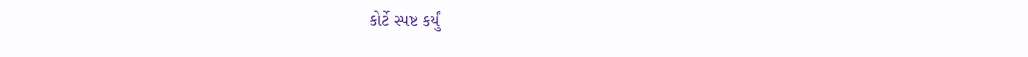કોર્ટે સ્પષ્ટ કર્યું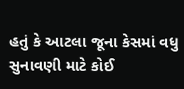હતું કે આટલા જૂના કેસમાં વધુ સુનાવણી માટે કોઈ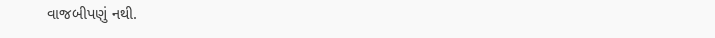વાજબીપણું નથી.